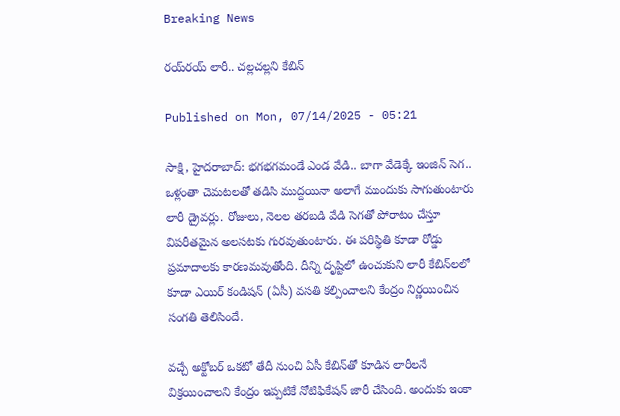Breaking News

రయ్‌రయ్‌ లారీ.. చల్లచల్లని కేబిన్‌

Published on Mon, 07/14/2025 - 05:21

సాక్షి, హైదరాబాద్‌: భగభగమండే ఎండ వేడి.. బాగా వేడెక్కే ఇంజిన్‌ సెగ.. ఒళ్లంతా చెమటలతో తడిసి ముద్దయినా అలాగే ముందుకు సాగుతుంటారు లారీ డ్రైవర్లు. రోజులు, నెలల తరబడి వేడి సెగతో పోరాటం చేస్తూ విపరీతమైన అలసటకు గురవుతుంటారు. ఈ పరిస్థితి కూడా రోడ్డు ప్రమాదాలకు కారణమవుతోంది. దీన్ని దృష్టిలో ఉంచుకుని లారీ కేబిన్‌లలో కూడా ఎయిర్‌ కండిషన్‌ (ఏసీ) వసతి కల్పించాలని కేంద్రం నిర్ణయించిన సంగతి తెలిసిందే.

వచ్చే అక్టోబర్‌ ఒకటో తేదీ నుంచి ఏసీ కేబిన్‌తో కూడిన లారీలనే విక్రయించాలని కేంద్రం ఇప్పటికే నోటిఫికేషన్‌ జారీ చేసింది. అందుకు ఇంకా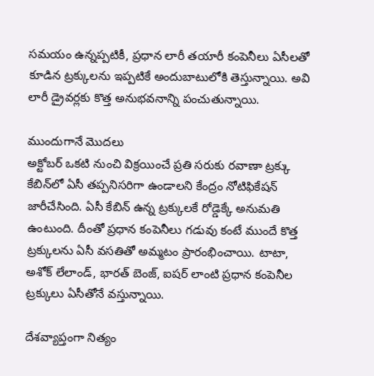సమయం ఉన్నప్పటికీ, ప్రధాన లారీ తయారీ కంపెనీలు ఏసీలతో కూడిన ట్రక్కులను ఇప్పటికే అందుబాటులోకి తెస్తున్నాయి. అవి లారీ డ్రైవర్లకు కొత్త అనుభవనాన్ని పంచుతున్నాయి.

ముందుగానే మొదలు
అక్టోబర్‌ ఒకటి నుంచి విక్రయించే ప్రతి సరుకు రవాణా ట్రక్కు కేబిన్‌లో ఏసీ తప్పనిసరిగా ఉండాలని కేంద్రం నోటిఫికేషన్‌ జారీచేసింది. ఏసీ కేబిన్‌ ఉన్న ట్రక్కులకే రోడ్డెక్కే అనుమతి ఉంటుంది. దీంతో ప్రధాన కంపెనీలు గడువు కంటే ముందే కొత్త ట్రక్కులను ఏసీ వసతితో అమ్మటం ప్రారంభించాయి. టాటా, అశోక్‌ లేలాండ్, భారత్‌ బెంజ్, ఐషర్‌ లాంటి ప్రధాన కంపెనీల ట్రక్కులు ఏసీతోనే వస్తున్నాయి.

దేశవ్యాప్తంగా నిత్యం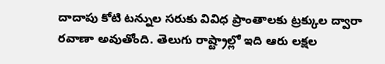దాదాపు కోటి టన్నుల సరుకు వివిధ ప్రాంతాలకు ట్రక్కుల ద్వారా రవాణా అవుతోంది. తెలుగు రాష్ట్రాల్లో ఇది ఆరు లక్షల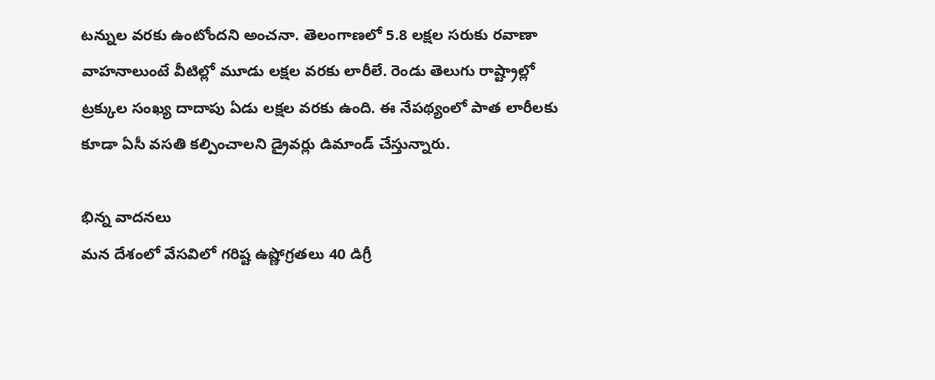టన్నుల వరకు ఉంటోందని అంచనా. తెలంగాణలో 5.8 లక్షల సరుకు రవాణా వాహనాలుంటే వీటిల్లో మూడు లక్షల వరకు లారీలే. రెండు తెలుగు రాష్ట్రాల్లో ట్రక్కుల సంఖ్య దాదాపు ఏడు లక్షల వరకు ఉంది. ఈ నేపథ్యంలో పాత లారీలకు కూడా ఏసీ వసతి కల్పించాలని డ్రైవర్లు డిమాండ్‌ చేస్తున్నారు.

భిన్న వాదనలు
మన దేశంలో వేసవిలో గరిష్ట ఉష్ణోగ్రతలు 40 డిగ్రీ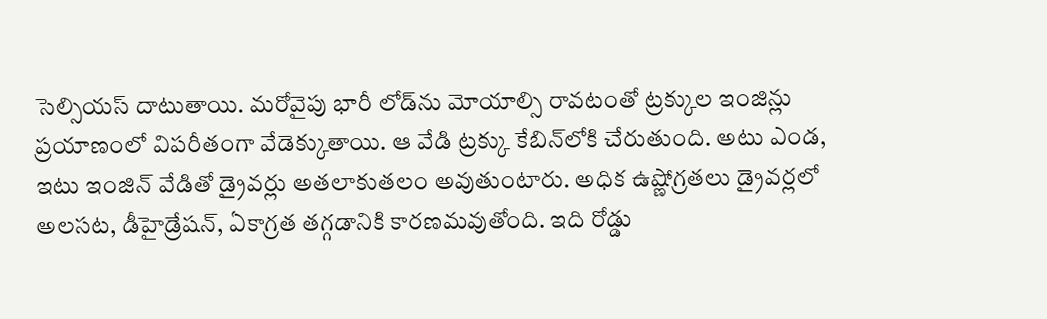సెల్సియస్‌ దాటుతాయి. మరోవైపు భారీ లోడ్‌ను మోయాల్సి రావటంతో ట్రక్కుల ఇంజిన్లు ప్రయాణంలో విపరీతంగా వేడెక్కుతాయి. ఆ వేడి ట్రక్కు కేబిన్‌లోకి చేరుతుంది. అటు ఎండ, ఇటు ఇంజిన్‌ వేడితో డ్రైవర్లు అతలాకుతలం అవుతుంటారు. అధిక ఉష్ణోగ్రతలు డ్రైవర్లలో అలసట, డీహైడ్రేషన్, ఏకాగ్రత తగ్గడానికి కారణమవుతోంది. ఇది రోడ్డు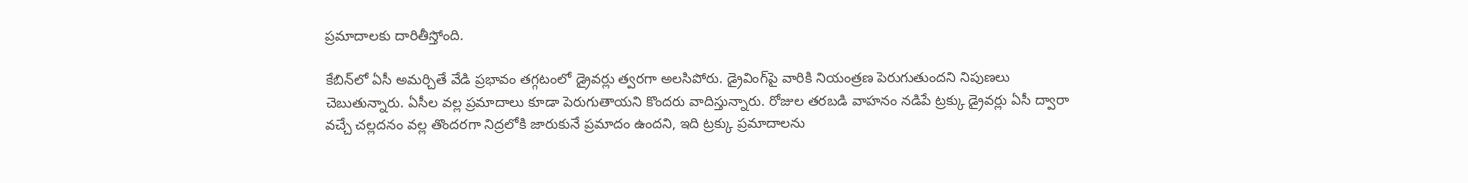ప్రమాదాలకు దారితీస్తోంది.

కేబిన్‌లో ఏసీ అమర్చితే వేడి ప్రభావం తగ్గటంలో డ్రైవర్లు త్వరగా అలసిపోరు. డ్రైవింగ్‌పై వారికి నియంత్రణ పెరుగుతుందని నిపుణలు చెబుతున్నారు. ఏసీల వల్ల ప్రమాదాలు కూడా పెరుగుతాయని కొందరు వాదిస్తున్నారు. రోజుల తరబడి వాహనం నడిపే ట్రక్కు డ్రైవర్లు ఏసీ ద్వారా వచ్చే చల్లదనం వల్ల తొందరగా నిద్రలోకి జారుకునే ప్రమాదం ఉందని, ఇది ట్రక్కు ప్రమాదాలను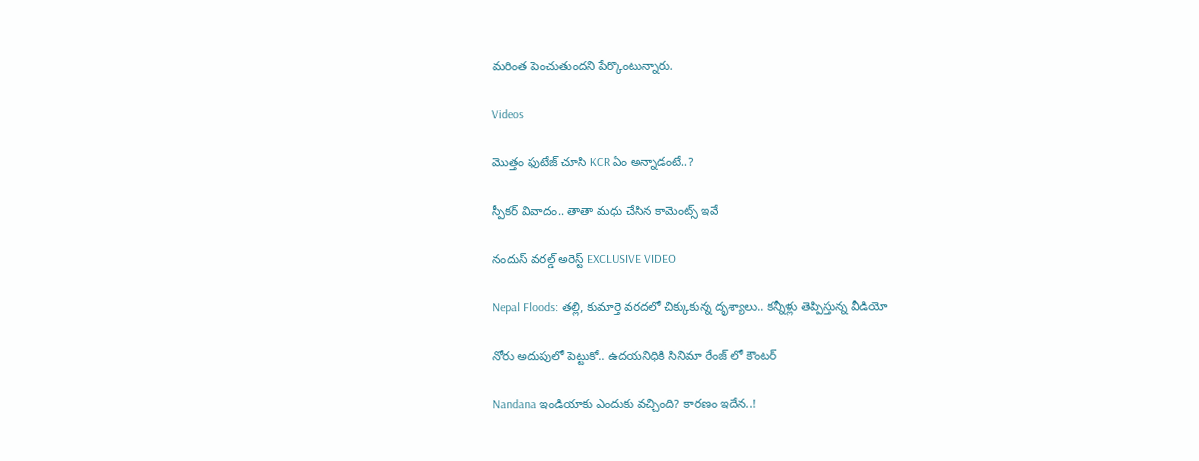మరింత పెంచుతుందని పేర్కొంటున్నారు.

Videos

మొత్తం ఫుటేజ్ చూసి KCR ఏం అన్నాడంటే..?

స్పీకర్ వివాదం.. తాతా మధు చేసిన కామెంట్స్ ఇవే

నందుస్ వరల్డ్ అరెస్ట్ EXCLUSIVE VIDEO

Nepal Floods: తల్లి, కుమార్తె వరదలో చిక్కుకున్న దృశ్యాలు.. కన్నీళ్లు తెప్పిస్తున్న వీడియో

నోరు అదుపులో పెట్టుకో.. ఉదయనిధికి సినిమా రేంజ్ లో కౌంటర్

Nandana ఇండియాకు ఎందుకు వచ్చింది? కారణం ఇదేన..!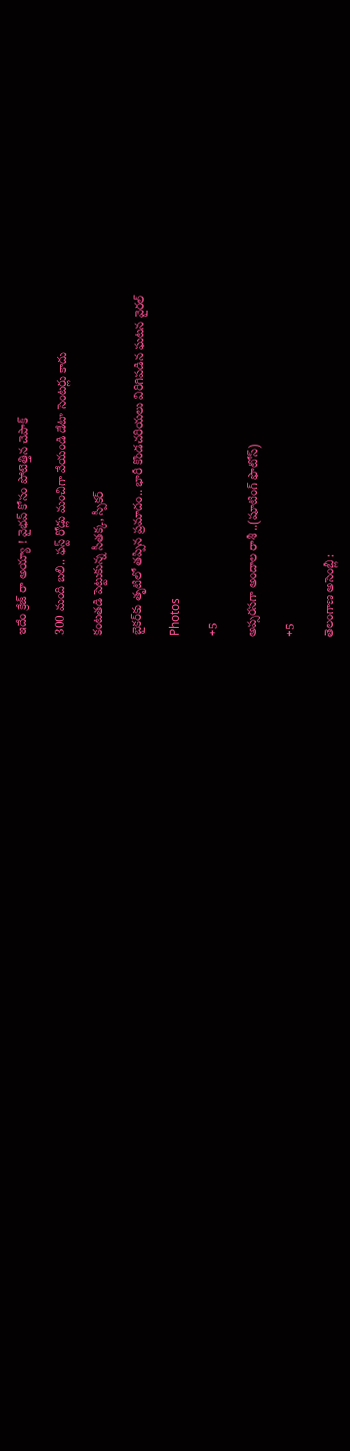ఇదేం క్రేజ్ రా అయ్యా ! వైభవ్ కోసం పోటెత్తిన చెపాక్

300 మంది బలి.. ఫస్ట్ రోడ్లు మంచిగా వేయండి డేటా సెంటర్లు కాదు

కంటతడి పెట్టుకున్న సీతక్క, స్పీకర్

బైకర్‌కు తృటిలో తప్పిన ప్రమాదం.. భారీ కొండచరియలు విరిగిపడిన ఘటన వైరల్

Photos

+5

అప్సరసగా అందాల రాశీ ..(షూటింగ్‌ ఫొటోస్‌)

+5

తెలంగాణ అసెం‍బ్లీ :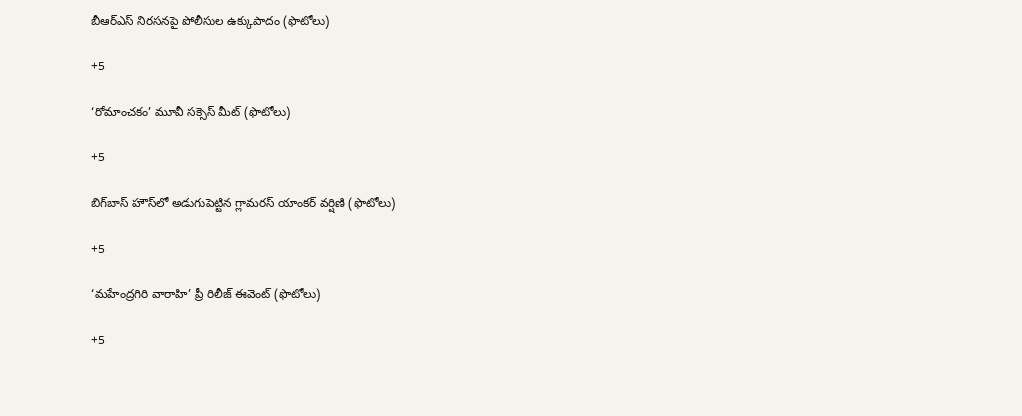బీఆర్‌ఎస్‌ నిరసనపై పోలీసుల ఉక్కుపాదం (ఫొటోలు)

+5

‘రోమాంచకం’ మూవీ సక్సెస్ మీట్ (ఫొటోలు)

+5

బిగ్‌బాస్ హౌస్‌లో అడుగుపెట్టిన గ్లామరస్ యాంకర్ వర్షిణి (ఫొటోలు)

+5

‘మహేంద్రగిరి వారాహి’ ప్రీ రిలీజ్‌ ఈవెంట్‌ (ఫొటోలు)

+5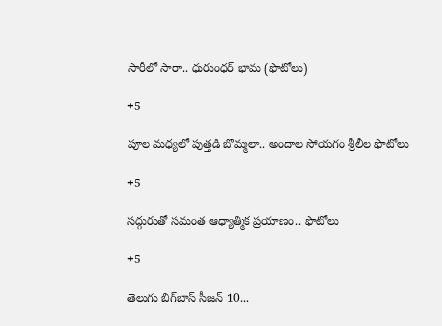సారీలో సారా.. ధురుంధర్‌ భామ (ఫొటోలు)

+5

పూల మధ్యలో పుత్తడి బొమ్మలా.. అందాల సోయగం శ్రీలీల ఫొటోలు

+5

సద్గురుతో సమంత ఆధ్యాత్మిక ప్రయాణం.. ఫొటోలు

+5

తెలుగు బిగ్‌బాస్‌ సీజన్‌ 10...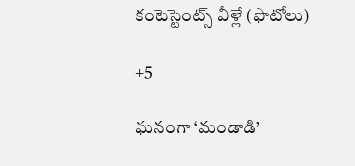కంటెస్టెంట్స్‌ వీళ్లే (ఫొటోలు)

+5

ఘనంగా ‘మండాడి’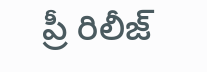ప్రీ రిలీజ్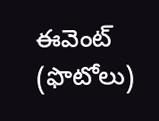ఈవెంట్ (ఫొటోలు)